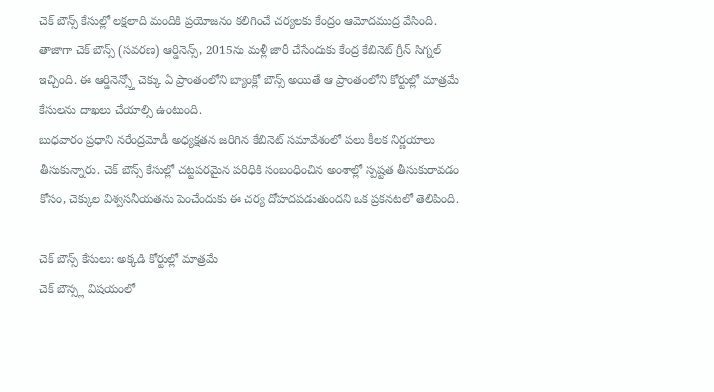చెక్ బౌన్స్ కేసుల్లో లక్షలాది మందికి ప్రయోజనం కలిగించే చర్యలకు కేంద్రం ఆమోదముద్ర వేసింది. తాజాగా చెక్ బౌన్స్ (సవరణ) ఆర్డినెన్స్, 2015ను మళ్లీ జారీ చేసేందుకు కేంద్ర కేబినెట్ గ్రీన్ సిగ్నల్ ఇచ్చింది. ఈ ఆర్డినెన్స్తో చెక్కు ఏ ప్రాంతంలోని బ్యాంక్లో బౌన్స్ అయితే ఆ ప్రాంతంలోని కోర్టుల్లో మాత్రమే కేసులను దాఖలు చేయాల్సి ఉంటుంది.
బుధవారం ప్రధాని నరేంద్రమోడీ అధ్యక్షతన జరిగిన కేబినెట్ సమావేశంలో పలు కీలక నిర్ణయాలు తీసుకున్నారు. చెక్ బౌన్స్ కేసుల్లో చట్టపరమైన పరిధికి సంబంధించిన అంశాల్లో స్పష్టత తీసుకురావడం కోసం, చెక్కుల విశ్వసనీయతను పెంచేందుకు ఈ చర్య దోహదపడుతుందని ఒక ప్రకనటలో తెలిపింది.

చెక్ బౌన్స్ కేసులు: అక్కడి కోర్టుల్లో మాత్రమే
చెక్ బౌన్స్ల విషయంలో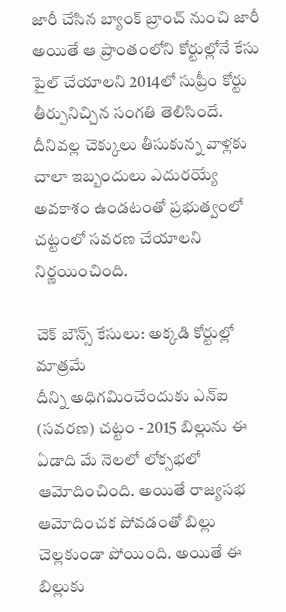జారీ చేసిన బ్యాంక్ బ్రాంచ్ నుంచి జారీ అయితే ఆ ప్రాంతంలోని కోర్టుల్లోనే కేసు పైల్ చేయాలని 2014లో సుప్రీం కోర్టు తీర్పునిచ్చిన సంగతి తెలిసిందే. దీనివల్ల చెక్కులు తీసుకున్న వాళ్లకు చాలా ఇబ్బందులు ఎదురయ్యే అవకాశం ఉండటంతో ప్రభుత్వంలో చట్టంలో సవరణ చేయాలని నిర్ణయించింది.

చెక్ బౌన్స్ కేసులు: అక్కడి కోర్టుల్లో మాత్రమే
దీన్ని అధిగమించేందుకు ఎన్ఐ (సవరణ) చట్టం - 2015 బిల్లును ఈ ఏడాది మే నెలలో లోక్సభలో ఆమోదించింది. అయితే రాజ్యసభ ఆమోదించక పోవడంతో బిల్లు చెల్లకుండా పోయింది. అయితే ఈ బిల్లుకు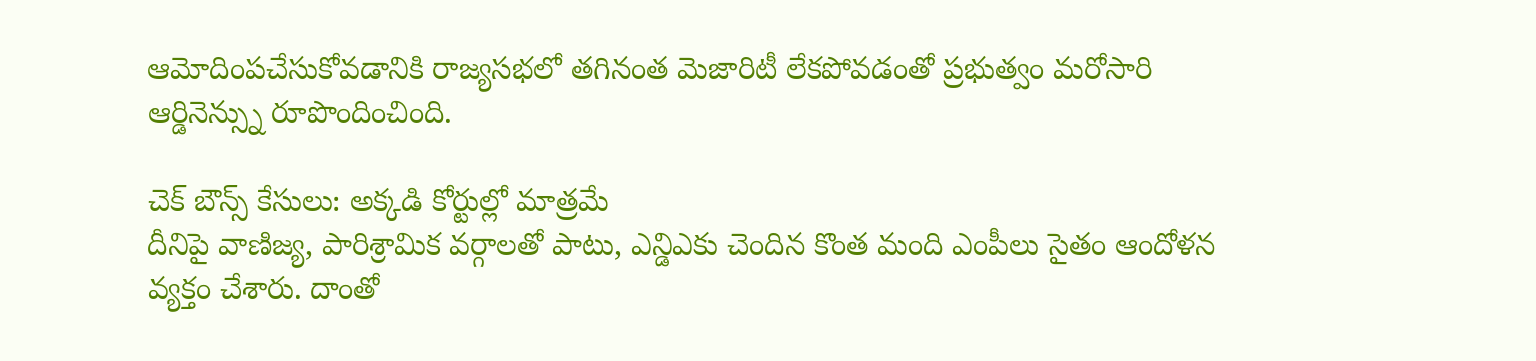ఆమోదింపచేసుకోవడానికి రాజ్యసభలో తగినంత మెజారిటీ లేకపోవడంతో ప్రభుత్వం మరోసారి ఆర్డినెన్స్ను రూపొందించింది.

చెక్ బౌన్స్ కేసులు: అక్కడి కోర్టుల్లో మాత్రమే
దీనిపై వాణిజ్య, పారిశ్రామిక వర్గాలతో పాటు, ఎన్డిఎకు చెందిన కొంత మంది ఎంపీలు సైతం ఆందోళన వ్యక్తం చేశారు. దాంతో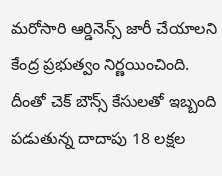మరోసారి ఆర్డినెన్స్ జారీ చేయాలని కేంద్ర ప్రభుత్వం నిర్ణయించింది. దీంతో చెక్ బౌన్స్ కేసులతో ఇబ్బంది పడుతున్న దాదాపు 18 లక్షల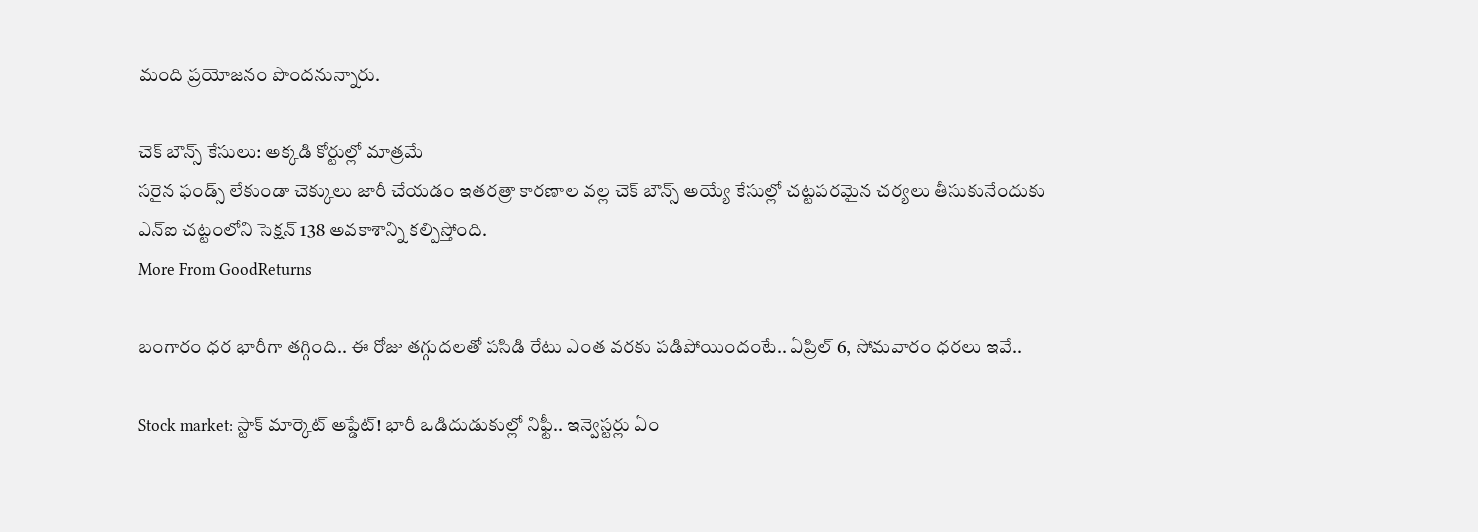మంది ప్రయోజనం పొందనున్నారు.

చెక్ బౌన్స్ కేసులు: అక్కడి కోర్టుల్లో మాత్రమే
సరైన ఫండ్స్ లేకుండా చెక్కులు జారీ చేయడం ఇతరత్రా కారణాల వల్ల చెక్ బౌన్స్ అయ్యే కేసుల్లో చట్టపరమైన చర్యలు తీసుకునేందుకు ఎన్ఐ చట్టంలోని సెక్షన్ 138 అవకాశాన్ని కల్పిస్తోంది.
More From GoodReturns

బంగారం ధర భారీగా తగ్గింది.. ఈ రోజు తగ్గుదలతో పసిడి రేటు ఎంత వరకు పడిపోయిందంటే.. ఏప్రిల్ 6, సోమవారం ధరలు ఇవే..

Stock market: స్టాక్ మార్కెట్ అప్డేట్! భారీ ఒడిదుడుకుల్లో నిఫ్టీ.. ఇన్వెస్టర్లు ఏం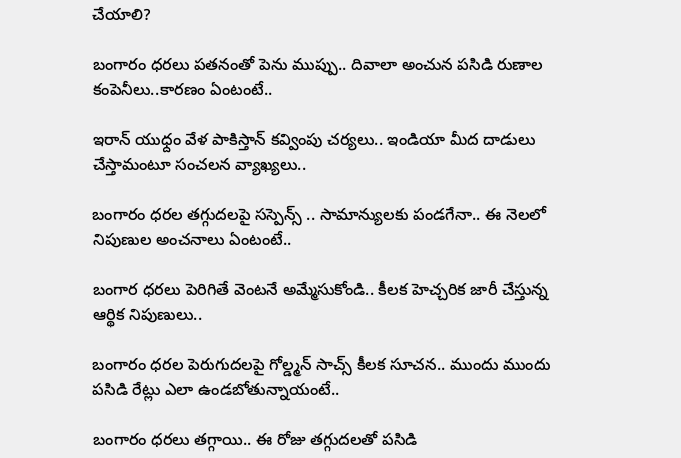చేయాలి?

బంగారం ధరలు పతనంతో పెను ముప్పు.. దివాలా అంచున పసిడి రుణాల కంపెనీలు..కారణం ఏంటంటే..

ఇరాన్ యుధ్దం వేళ పాకిస్తాన్ కవ్వింపు చర్యలు.. ఇండియా మీద దాడులు చేస్తామంటూ సంచలన వ్యాఖ్యలు..

బంగారం ధరల తగ్గుదలపై సస్పెన్స్ .. సామాన్యులకు పండగేనా.. ఈ నెలలో నిపుణుల అంచనాలు ఏంటంటే..

బంగార ధరలు పెరిగితే వెంటనే అమ్మేసుకోండి.. కీలక హెచ్చరిక జారీ చేస్తున్న ఆర్థిక నిపుణులు..

బంగారం ధరల పెరుగుదలపై గోల్డ్మన్ సాచ్స్ కీలక సూచన.. ముందు ముందు పసిడి రేట్లు ఎలా ఉండబోతున్నాయంటే..

బంగారం ధరలు తగ్గాయి.. ఈ రోజు తగ్గుదలతో పసిడి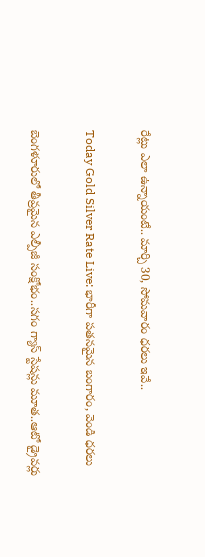రేట్లు ఎలా ఉన్నాయంటే.. మార్చి 30, సోమవారం ధరలు ఇవే..

Today Gold Silver Rate Live: భారీగా పతనమైన బంగారం, వెండి ధరలు

బెంగళూరులో తీవ్రమైన ఎల్పీజీ సంక్షోభం..సగం గ్యాస్ స్టేషన్లు మూత..ఆటో డ్రైవర్లు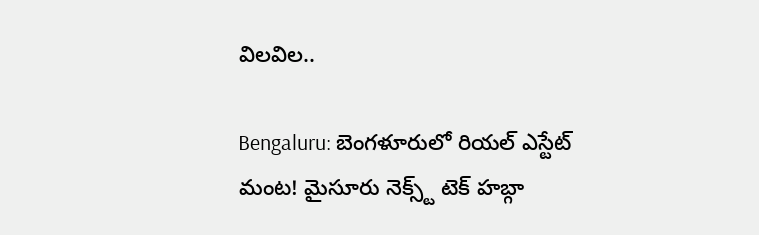విలవిల..

Bengaluru: బెంగళూరులో రియల్ ఎస్టేట్ మంట! మైసూరు నెక్స్ట్ టెక్ హబ్గా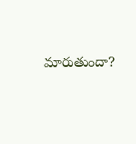మారుతుందా?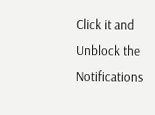Click it and Unblock the Notifications